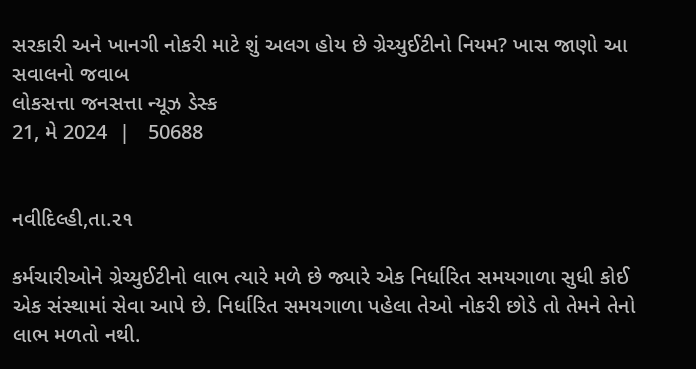સરકારી અને ખાનગી નોકરી માટે શું અલગ હોય છે ગ્રેચ્યુઈટીનો નિયમ? ખાસ જાણો આ સવાલનો જવાબ
લોકસત્તા જનસત્તા ન્યૂઝ ડેસ્ક
21, મે 2024  |   50688


નવીદિલ્હી,તા.૨૧

કર્મચારીઓને ગ્રેચ્યુઈટીનો લાભ ત્યારે મળે છે જ્યારે એક નિર્ધારિત સમયગાળા સુધી કોઈ એક સંસ્થામાં સેવા આપે છે. નિર્ધારિત સમયગાળા પહેલા તેઓ નોકરી છોડે તો તેમને તેનો લાભ મળતો નથી.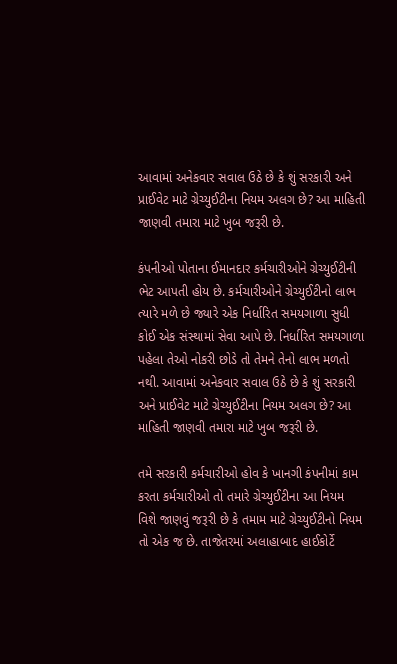આવામાં અનેકવાર સવાલ ઉઠે છે કે શું સરકારી અને પ્રાઈવેટ માટે ગ્રેચ્યુઈટીના નિયમ અલગ છે? આ માહિતી જાણવી તમારા માટે ખુબ જરૂરી છે.

કંપનીઓ પોતાના ઈમાનદાર કર્મચારીઓને ગ્રેચ્યુઈટીની ભેટ આપતી હોય છે. કર્મચારીઓને ગ્રેચ્યુઈટીનો લાભ ત્યારે મળે છે જ્યારે એક નિર્ધારિત સમયગાળા સુધી કોઈ એક સંસ્થામાં સેવા આપે છે. નિર્ધારિત સમયગાળા પહેલા તેઓ નોકરી છોડે તો તેમને તેનો લાભ મળતો નથી. આવામાં અનેકવાર સવાલ ઉઠે છે કે શું સરકારી અને પ્રાઈવેટ માટે ગ્રેચ્યુઈટીના નિયમ અલગ છે? આ માહિતી જાણવી તમારા માટે ખુબ જરૂરી છે.

તમે સરકારી કર્મચારીઓ હોવ કે ખાનગી કંપનીમાં કામ કરતા કર્મચારીઓ તો તમારે ગ્રેચ્યુઈટીના આ નિયમ વિશે જાણવું જરૂરી છે કે તમામ માટે ગ્રેચ્યુઈટીનો નિયમ તો એક જ છે. તાજેતરમાં અલાહાબાદ હાઈકોર્ટે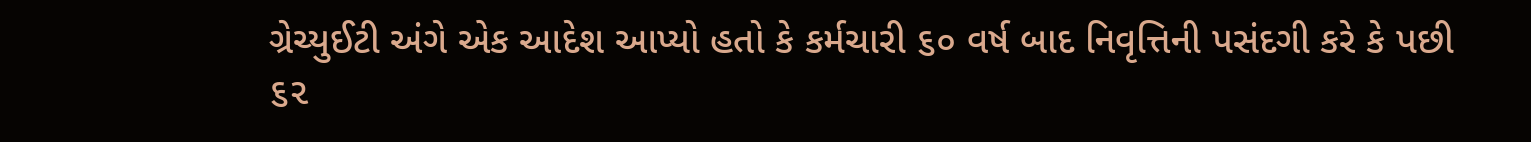ગ્રેચ્યુઈટી અંગે એક આદેશ આપ્યો હતો કે કર્મચારી ૬૦ વર્ષ બાદ નિવૃત્તિની પસંદગી કરે કે પછી ૬૨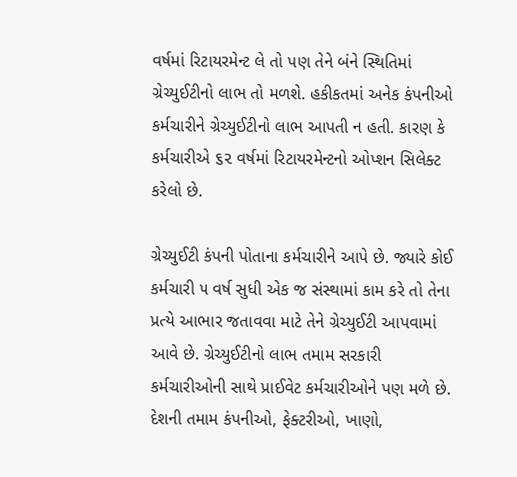વર્ષમાં રિટાયરમેન્ટ લે તો પણ તેને બંને સ્થિતિમાં ગ્રેચ્યુઈટીનો લાભ તો મળશે. હકીકતમાં અનેક કંપનીઓ કર્મચારીને ગ્રેચ્યુઈટીનો લાભ આપતી ન હતી. કારણ કે કર્મચારીએ ૬૨ વર્ષમાં રિટાયરમેન્ટનો ઓપ્શન સિલેક્ટ કરેલો છે.

ગ્રેચ્યુઈટી કંપની પોતાના કર્મચારીને આપે છે. જ્યારે કોઈ કર્મચારી ૫ વર્ષ સુધી એક જ સંસ્થામાં કામ કરે તો તેના પ્રત્યે આભાર જતાવવા માટે તેને ગ્રેચ્યુઈટી આપવામાં આવે છે. ગ્રેચ્યુઈટીનો લાભ તમામ સરકારી કર્મચારીઓની સાથે પ્રાઈવેટ કર્મચારીઓને પણ મળે છે. દેશની તમામ કંપનીઓ, ફેક્ટરીઓ, ખાણો,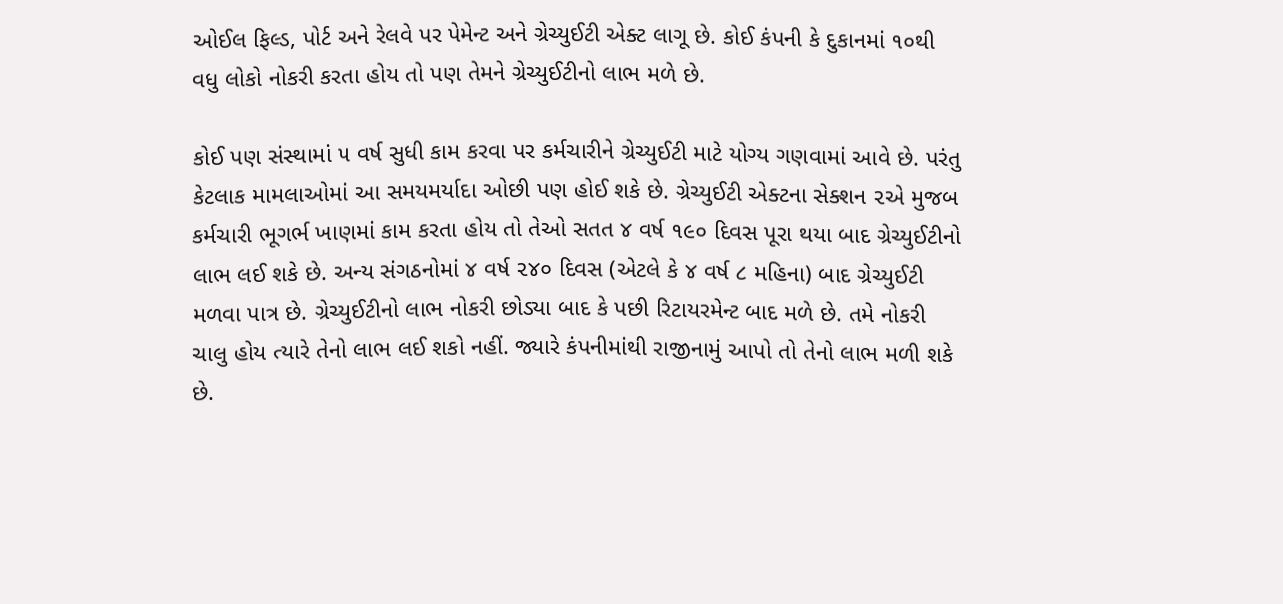ઓઈલ ફિલ્ડ, પોર્ટ અને રેલવે પર પેમેન્ટ અને ગ્રેચ્યુઈટી એક્ટ લાગૂ છે. કોઈ કંપની કે દુકાનમાં ૧૦થી વધુ લોકો નોકરી કરતા હોય તો પણ તેમને ગ્રેચ્યુઈટીનો લાભ મળે છે.

કોઈ પણ સંસ્થામાં ૫ વર્ષ સુધી કામ કરવા પર કર્મચારીને ગ્રેચ્યુઈટી માટે યોગ્ય ગણવામાં આવે છે. પરંતુ કેટલાક મામલાઓમાં આ સમયમર્યાદા ઓછી પણ હોઈ શકે છે. ગ્રેચ્યુઈટી એક્ટના સેક્શન ૨એ મુજબ કર્મચારી ભૂગર્ભ ખાણમાં કામ કરતા હોય તો તેઓ સતત ૪ વર્ષ ૧૯૦ દિવસ પૂરા થયા બાદ ગ્રેચ્યુઈટીનો લાભ લઈ શકે છે. અન્ય સંગઠનોમાં ૪ વર્ષ ૨૪૦ દિવસ (એટલે કે ૪ વર્ષ ૮ મહિના) બાદ ગ્રેચ્યુઈટી મળવા પાત્ર છે. ગ્રેચ્યુઈટીનો લાભ નોકરી છોડ્યા બાદ કે પછી રિટાયરમેન્ટ બાદ મળે છે. તમે નોકરી ચાલુ હોય ત્યારે તેનો લાભ લઈ શકો નહીં. જ્યારે કંપનીમાંથી રાજીનામું આપો તો તેનો લાભ મળી શકે છે.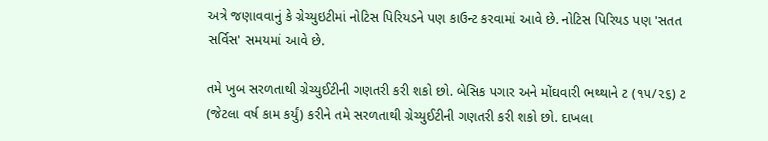અત્રે જણાવવાનું કે ગ્રેચ્યુઇટીમાં નોટિસ પિરિયડને પણ કાઉન્ટ કરવામાં આવે છે. નોટિસ પિરિયડ પણ 'સતત સર્વિસ' સમયમાં આવે છે.

તમે ખુબ સરળતાથી ગ્રેચ્યુઈટીની ગણતરી કરી શકો છો. બેસિક પગાર અને મોંઘવારી ભથ્થાને ટ (૧૫/૨૬) ટ (જેટલા વર્ષ કામ કર્યું) કરીને તમે સરળતાથી ગ્રેચ્યુઈટીની ગણતરી કરી શકો છો. દાખલા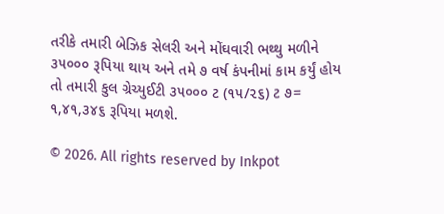તરીકે તમારી બેઝિક સેલરી અને મોંઘવારી ભથ્થુ મળીને ૩૫૦૦૦ રૂપિયા થાય અને તમે ૭ વર્ષ કંપનીમાં કામ કર્યું હોય તો તમારી કુલ ગ્રેચ્યુઈટી ૩૫૦૦૦ ટ (૧૫/૨૬) ટ ૭= ૧,૪૧,૩૪૬ રૂપિયા મળશે.

© 2026. All rights reserved by Inkpot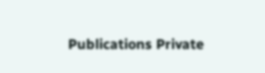Publications Private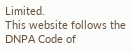Limited.
This website follows the DNPA Code of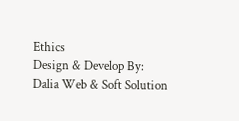Ethics
Design & Develop By:
Dalia Web & Soft Solution